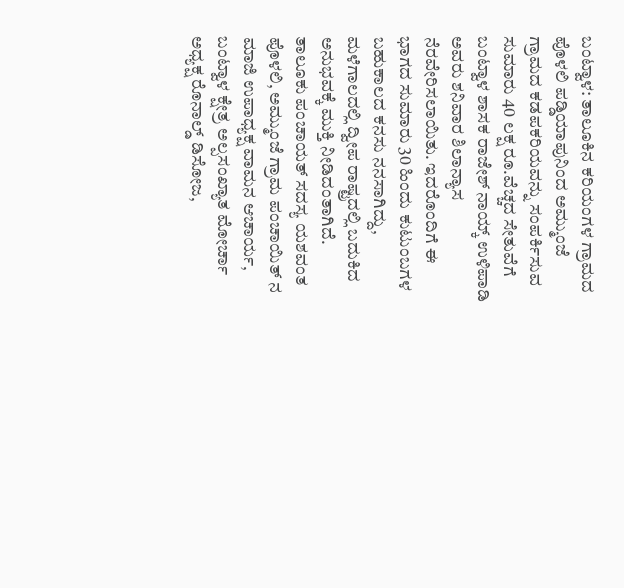ಬಂಟ್ವಾಳ: ತಾಲೂಕಿನ ಕರಿಯಂಗಳ ಗ್ರಾಮದ ಪೊಳಲಿ ಪಡ್ಡಿಯಾಪುನಿಂದ ಅಮ್ಮುಂಜೆ ಗ್ರಾಮದ ಕಡಪಕರಿಯವನ್ನು ಸಂಪರ್ಕಿಸುವ ಸುಮಾರು 40 ಲಕ್ಷ ರೂ.ವೆಚ್ಚದ ಸೇತುವೆಗೆ ಬಂಟ್ವಾಳ ಶಾಸಕ ರಾಜೇಶ್ ನಾಯ್ಕ್ ಉಳಿಪಾಡಿ ಅವರು ಶನಿವಾರ ಶಿಲಾನ್ಯಾಸ ನೆರವೇರಿಸಲಾಯಿತು. ಇದರೊಂದಿಗೆ ಈ ಭಾಗದ ಸುಮಾರು 30 ಹಿಂದು ಕುಟುಂಬಗಳ ಬಹುಕಾಲದ ಕನಸು ನನಸಾಗಿದ್ದು, ಮಳೆಗಾಲದಲ್ಲಿ ದ್ವೀಪ ರಾಷ್ಟ್ರದಲ್ಲಿ ಬದುಕಿದ ಅನುಭವಕ್ಕೆ ಮುಕ್ತಿ ನೀಡಿದಂತಾಗಿದೆ.
ತಾಲೂಕು ಪಂಚಾಯತ್ ಸದಸ್ಯ ಯಶವಂತ ಪೊಳಲಿ, ಅಮ್ಮುಂಜೆ ಗ್ರಾಮ ಪಂಚಾಯಿತ್ ನ ಮಾಜಿ ಉಪಾಧ್ಯಕ್ಷ ವಾಮನ ಆಚಾರ್ಯ, ಬಂಟ್ವಾಳ ಕ್ಷೇತ್ರ ಅಲ್ಪಸಂಖ್ಯಾತ ಮೋರ್ಚಾ ಅಧ್ಯಕ್ಷ ರೊನಾಲ್ಡ್ ಡಿಸೋಜ,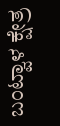ಬಂಟ್ವಾಳ ಕ್ಷೇತ್ರ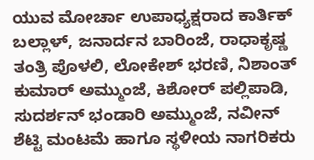ಯುವ ಮೋರ್ಚಾ ಉಪಾಧ್ಯಕ್ಷರಾದ ಕಾರ್ತಿಕ್ ಬಲ್ಲಾಳ್, ಜನಾರ್ದನ ಬಾರಿಂಜೆ, ರಾಧಾಕೃಷ್ಣ ತಂತ್ರಿ ಪೊಳಲಿ, ಲೋಕೇಶ್ ಭರಣಿ, ನಿಶಾಂತ್ ಕುಮಾರ್ ಅಮ್ಮುಂಜೆ, ಕಿಶೋರ್ ಪಲ್ಲಿಪಾಡಿ, ಸುದರ್ಶನ್ ಭಂಡಾರಿ ಅಮ್ಮುಂಜೆ, ನವೀನ್ ಶೆಟ್ಟಿ ಮಂಟಮೆ ಹಾಗೂ ಸ್ಥಳೀಯ ನಾಗರಿಕರು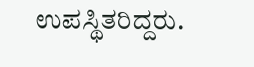ಉಪಸ್ಥಿತರಿದ್ದರು.